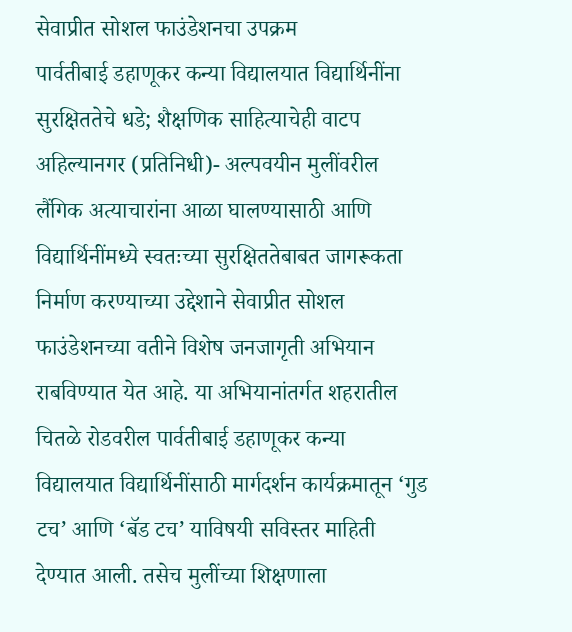सेवाप्रीत सोशल फाउंडेशनचा उपक्रम
पार्वतीबाई डहाणूकर कन्या विद्यालयात विद्यार्थिनींना सुरक्षिततेचे धडे; शैक्षणिक साहित्याचेही वाटप
अहिल्यानगर (प्रतिनिधी)- अल्पवयीन मुलींवरील लैंगिक अत्याचारांना आळा घालण्यासाठी आणि विद्यार्थिनींमध्ये स्वतःच्या सुरक्षिततेबाबत जागरूकता निर्माण करण्याच्या उद्देशाने सेवाप्रीत सोशल फाउंडेशनच्या वतीने विशेष जनजागृती अभियान राबविण्यात येत आहे. या अभियानांतर्गत शहरातील चितळे रोडवरील पार्वतीबाई डहाणूकर कन्या विद्यालयात विद्यार्थिनींसाठी मार्गदर्शन कार्यक्रमातून ‘गुड टच’ आणि ‘बॅड टच’ याविषयी सविस्तर माहिती देण्यात आली. तसेच मुलींच्या शिक्षणाला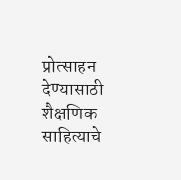प्रोत्साहन देण्यासाठी शैक्षणिक साहित्याचे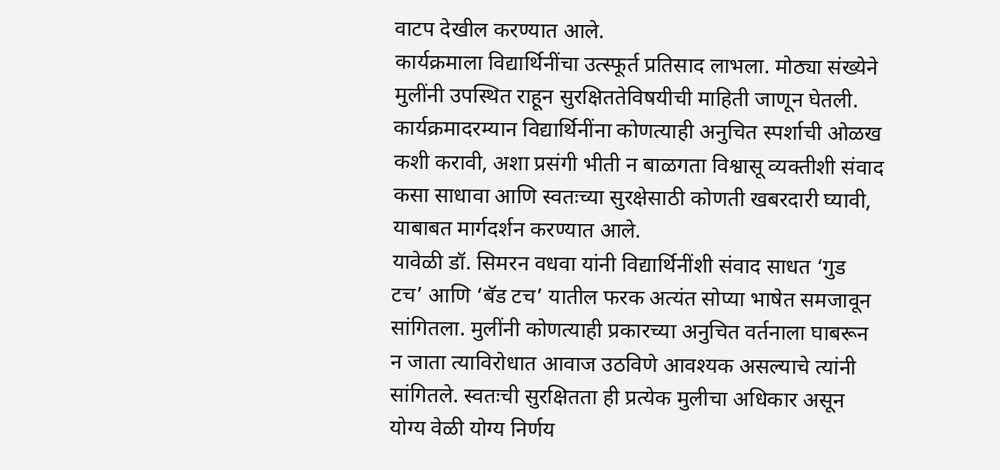वाटप देखील करण्यात आले.
कार्यक्रमाला विद्यार्थिनींचा उत्स्फूर्त प्रतिसाद लाभला. मोठ्या संख्येने मुलींनी उपस्थित राहून सुरक्षिततेविषयीची माहिती जाणून घेतली. कार्यक्रमादरम्यान विद्यार्थिनींना कोणत्याही अनुचित स्पर्शाची ओळख कशी करावी, अशा प्रसंगी भीती न बाळगता विश्वासू व्यक्तीशी संवाद कसा साधावा आणि स्वतःच्या सुरक्षेसाठी कोणती खबरदारी घ्यावी, याबाबत मार्गदर्शन करण्यात आले.
यावेळी डॉ. सिमरन वधवा यांनी विद्यार्थिनींशी संवाद साधत ‘गुड टच’ आणि ‘बॅड टच’ यातील फरक अत्यंत सोप्या भाषेत समजावून सांगितला. मुलींनी कोणत्याही प्रकारच्या अनुचित वर्तनाला घाबरून न जाता त्याविरोधात आवाज उठविणे आवश्यक असल्याचे त्यांनी सांगितले. स्वतःची सुरक्षितता ही प्रत्येक मुलीचा अधिकार असून योग्य वेळी योग्य निर्णय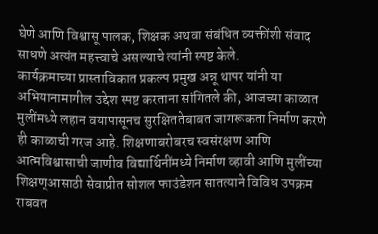घेणे आणि विश्वासू पालक, शिक्षक अथवा संबंधित व्यक्तींशी संवाद साधणे अत्यंत महत्त्वाचे असल्याचे त्यांनी स्पष्ट केले.
कार्यक्रमाच्या प्रास्ताविकात प्रकल्प प्रमुख अन्नू थापर यांनी या अभियानामागील उद्देश स्पष्ट करताना सांगितले की, आजच्या काळात मुलींमध्ये लहान वयापासूनच सुरक्षिततेबाबत जागरूकता निर्माण करणे ही काळाची गरज आहे. शिक्षणाबरोबरच स्वसंरक्षण आणि आत्मविश्वासाची जाणीव विद्यार्थिनींमध्ये निर्माण व्हावी आणि मुलींच्या शिक्षण्आसाठी सेवाप्रीत सोशल फाउंडेशन सातत्याने विविध उपक्रम राबवत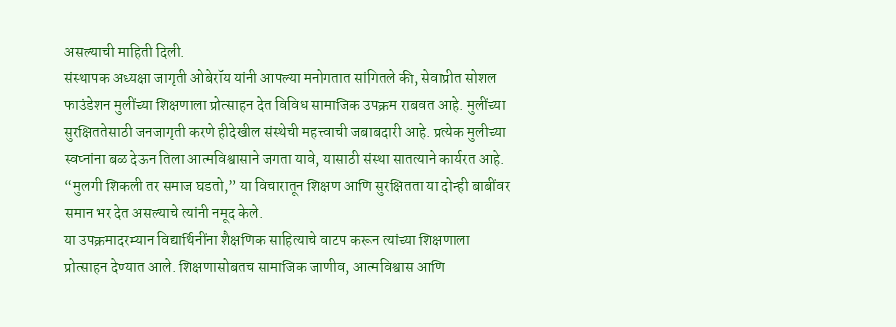असल्याची माहिती दिली.
संस्थापक अध्यक्षा जागृती ओबेरॉय यांनी आपल्या मनोगतात सांगितले की, सेवाप्रीत सोशल फाउंडेशन मुलींच्या शिक्षणाला प्रोत्साहन देत विविध सामाजिक उपक्रम राबवत आहे. मुलींच्या सुरक्षिततेसाठी जनजागृती करणे हीदेखील संस्थेची महत्त्वाची जबाबदारी आहे. प्रत्येक मुलीच्या स्वप्नांना बळ देऊन तिला आत्मविश्वासाने जगता यावे, यासाठी संस्था सातत्याने कार्यरत आहे. “मुलगी शिकली तर समाज घडतो,” या विचारातून शिक्षण आणि सुरक्षितता या दोन्ही बाबींवर समान भर देत असल्याचे त्यांनी नमूद केले.
या उपक्रमादरम्यान विद्यार्थिनींना शैक्षणिक साहित्याचे वाटप करून त्यांच्या शिक्षणाला प्रोत्साहन देण्यात आले. शिक्षणासोबतच सामाजिक जाणीव, आत्मविश्वास आणि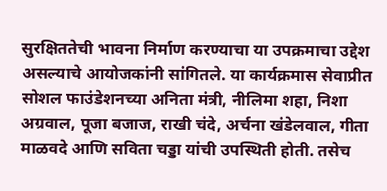सुरक्षिततेची भावना निर्माण करण्याचा या उपक्रमाचा उद्देश असल्याचे आयोजकांनी सांगितले. या कार्यक्रमास सेवाप्रीत सोशल फाउंडेशनच्या अनिता मंत्री, नीलिमा शहा, निशा अग्रवाल, पूजा बजाज, राखी चंदे, अर्चना खंडेलवाल, गीता माळवदे आणि सविता चड्डा यांची उपस्थिती होती. तसेच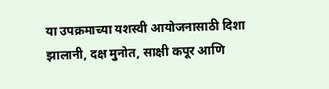या उपक्रमाच्या यशस्वी आयोजनासाठी दिशा झालानी, दक्ष मुनोत, साक्षी कपूर आणि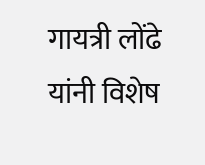गायत्री लोंढे यांनी विशेष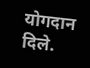योगदान दिले.